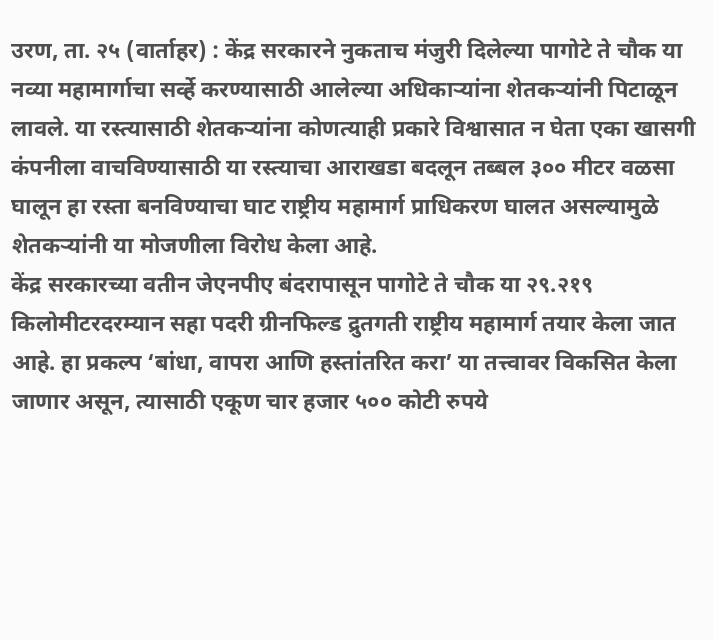उरण, ता. २५ (वार्ताहर) : केंद्र सरकारने नुकताच मंजुरी दिलेल्या पागोटे ते चौक या नव्या महामार्गाचा सर्व्हे करण्यासाठी आलेल्या अधिकाऱ्यांना शेतकऱ्यांनी पिटाळून लावले. या रस्त्यासाठी शेतकऱ्यांना कोणत्याही प्रकारे विश्वासात न घेता एका खासगी कंपनीला वाचविण्यासाठी या रस्त्याचा आराखडा बदलून तब्बल ३०० मीटर वळसा घालून हा रस्ता बनविण्याचा घाट राष्ट्रीय महामार्ग प्राधिकरण घालत असल्यामुळे शेतकऱ्यांनी या मोजणीला विरोध केला आहे.
केंद्र सरकारच्या वतीन जेएनपीए बंदरापासून पागोटे ते चौक या २९.२१९ किलोमीटरदरम्यान सहा पदरी ग्रीनफिल्ड द्रुतगती राष्ट्रीय महामार्ग तयार केला जात आहे. हा प्रकल्प ‘बांधा, वापरा आणि हस्तांतरित करा’ या तत्त्वावर विकसित केला जाणार असून, त्यासाठी एकूण चार हजार ५०० कोटी रुपये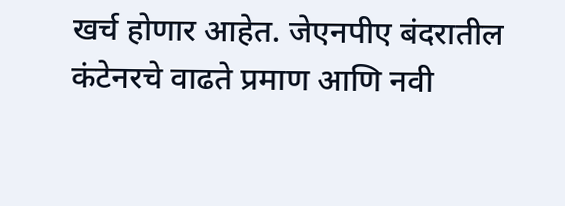खर्च होणार आहेत. जेएनपीए बंदरातील कंटेनरचे वाढते प्रमाण आणि नवी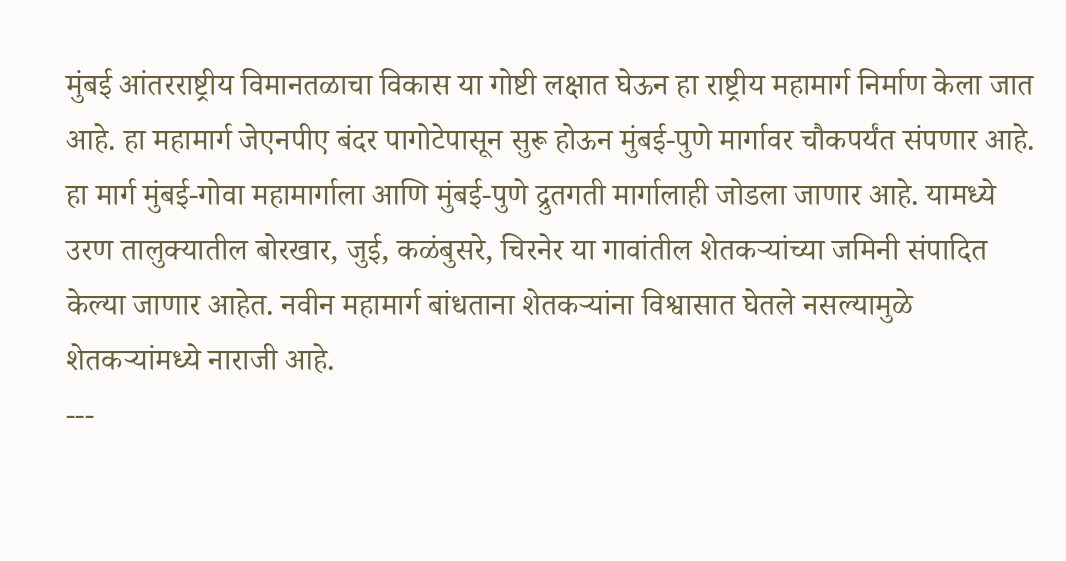मुंबई आंतरराष्ट्रीय विमानतळाचा विकास या गोष्टी लक्षात घेऊन हा राष्ट्रीय महामार्ग निर्माण केला जात आहे. हा महामार्ग जेएनपीए बंदर पागोटेपासून सुरू होऊन मुंबई-पुणे मार्गावर चौकपर्यंत संपणार आहे. हा मार्ग मुंबई-गोवा महामार्गाला आणि मुंबई-पुणे द्रुतगती मार्गालाही जोडला जाणार आहे. यामध्ये उरण तालुक्यातील बोरखार, जुई, कळंबुसरे, चिरनेर या गावांतील शेतकऱ्यांच्या जमिनी संपादित केल्या जाणार आहेत. नवीन महामार्ग बांधताना शेतकऱ्यांना विश्वासात घेतले नसल्यामुळे शेतकऱ्यांमध्ये नाराजी आहे.
---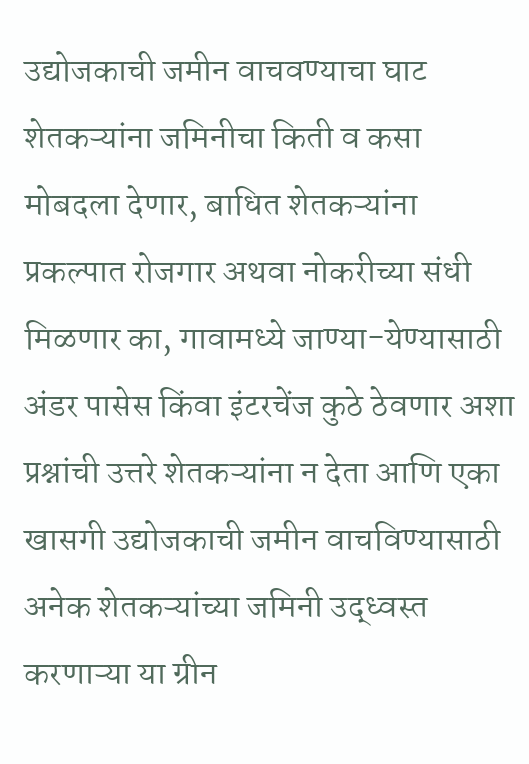उद्योजकाची जमीन वाचवण्याचा घाट
शेतकऱ्यांना जमिनीचा किती व कसा मोबदला देणार, बाधित शेतकऱ्यांना प्रकल्पात रोजगार अथवा नोकरीच्या संधी मिळणार का, गावामध्ये जाण्या-येण्यासाठी अंडर पासेस किंवा इंटरचेंज कुठे ठेवणार अशा प्रश्नांची उत्तरे शेतकऱ्यांना न देता आणि एका खासगी उद्योजकाची जमीन वाचविण्यासाठी अनेक शेतकऱ्यांच्या जमिनी उद्ध्वस्त करणाऱ्या या ग्रीन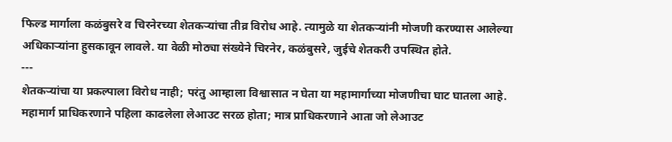फिल्ड मार्गाला कळंबुसरे व चिरनेरच्या शेतकऱ्यांचा तीव्र विरोध आहे. त्यामुळे या शेतकऱ्यांनी मोजणी करण्यास आलेल्या अधिकाऱ्यांना हुसकावून लावले. या वेळी मोठ्या संख्येने चिरनेर, कळंबुसरे, जुईचे शेतकरी उपस्थित होते.
---
शेतकऱ्यांचा या प्रकल्पाला विरोध नाही; परंतु आम्हाला विश्वासात न घेता या महामार्गाच्या मोजणीचा घाट घातला आहे. महामार्ग प्राधिकरणाने पहिला काढलेला लेआउट सरळ होता; मात्र प्राधिकरणाने आता जो लेआउट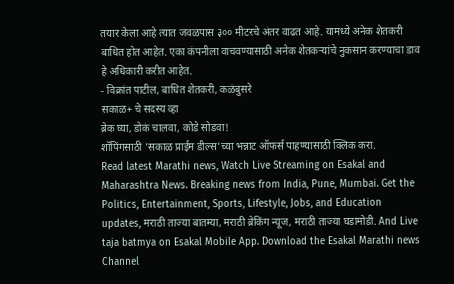तयार केला आहे त्यात जवळपास ३०० मीटरचे अंतर वाढत आहे. यामध्ये अनेक शेतकरी बाधित होत आहेत. एका कंपनीला वाचवण्यासाठी अनेक शेतकऱ्यांचे नुकसान करण्याचा डाव हे अधिकारी करीत आहेत.
- विक्रांत पाटील, बाधित शेतकरी, कळंबुसरे
सकाळ+ चे सदस्य व्हा
ब्रेक घ्या, डोकं चालवा, कोडे सोडवा!
शॉपिंगसाठी 'सकाळ प्राईम डील्स'च्या भन्नाट ऑफर्स पाहण्यासाठी क्लिक करा.
Read latest Marathi news, Watch Live Streaming on Esakal and Maharashtra News. Breaking news from India, Pune, Mumbai. Get the Politics, Entertainment, Sports, Lifestyle, Jobs, and Education updates, मराठी ताज्या बातम्या, मराठी ब्रेकिंग न्यूज, मराठी ताज्या घडामोडी. And Live taja batmya on Esakal Mobile App. Download the Esakal Marathi news Channel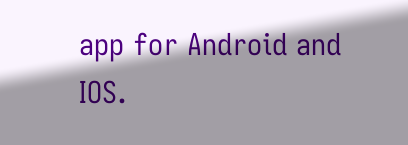app for Android and IOS.